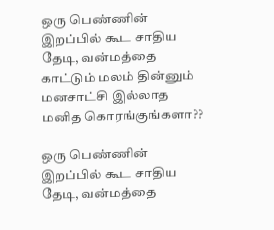ஒரு பெண்ணின் இறப்பில் கூட சாதிய தேடி, வன்மத்தை காட்டும் மலம் தின்னும் மனசாட்சி இல்லாத மனித கொரங்குங்களா??

ஒரு பெண்ணின் இறப்பில் கூட சாதிய தேடி, வன்மத்தை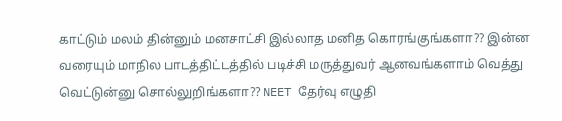காட்டும் மலம் தின்னும் மனசாட்சி இல்லாத மனித கொரங்குங்களா?? இன்ன வரையும் மாநில பாடத்திட்டத்தில் படிச்சி மருத்துவர் ஆனவங்களாம் வெத்து வெட்டுன்னு சொல்லுறிங்களா?? NEET தேர்வு எழுதி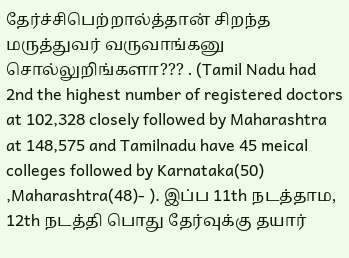தேர்ச்சிபெற்றால்த்தான் சிறந்த மருத்துவர் வருவாங்கனு சொல்லுறிங்களா??? . (Tamil Nadu had 2nd the highest number of registered doctors at 102,328 closely followed by Maharashtra at 148,575 and Tamilnadu have 45 meical colleges followed by Karnataka(50) ,Maharashtra(48)- ). இப்ப 11th நடத்தாம, 12th நடத்தி பொது தேர்வுக்கு தயார்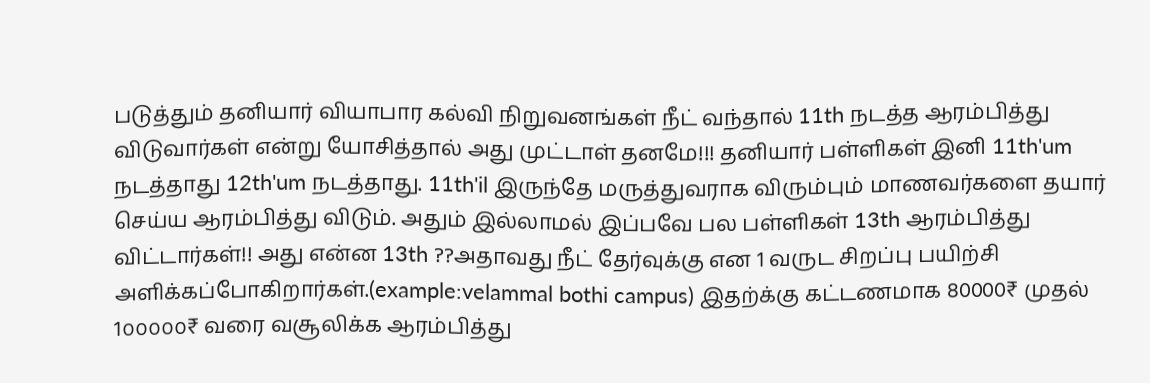படுத்தும் தனியார் வியாபார கல்வி நிறுவனங்கள் நீட் வந்தால் 11th நடத்த ஆரம்பித்து விடுவார்கள் என்று யோசித்தால் அது முட்டாள் தனமே!!! தனியார் பள்ளிகள் இனி 11th'um நடத்தாது 12th'um நடத்தாது. 11th'il இருந்தே மருத்துவராக விரும்பும் மாணவர்களை தயார் செய்ய ஆரம்பித்து விடும். அதும் இல்லாமல் இப்பவே பல பள்ளிகள் 13th ஆரம்பித்து விட்டார்கள்!! அது என்ன 13th ??அதாவது நீட் தேர்வுக்கு என 1 வருட சிறப்பு பயிற்சி அளிக்கப்போகிறார்கள்.(example:velammal bothi campus) இதற்க்கு கட்டணமாக 80000₹ முதல் 1௦௦௦௦௦₹ வரை வசூலிக்க ஆரம்பித்து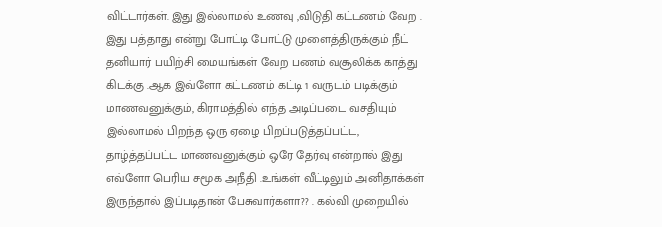விட்டார்கள். இது இல்லாமல் உணவு ,விடுதி கட்டணம் வேற . இது பத்தாது என்று போட்டி போட்டு முளைத்திருக்கும் நீட் தனியார் பயிற்சி மையங்கள் வேற பணம் வசூலிக்க காத்து கிடக்கு .ஆக இவ்ளோ கட்டணம் கட்டி 1 வருடம் படிக்கும் மாணவனுக்கும், கிராமத்தில் எந்த அடிப்படை வசதியும் இல்லாமல் பிறந்த ஒரு ஏழை பிறப்படுத்தப்பட்ட, தாழ்த்தப்பட்ட மாணவனுக்கும் ஒரே தேர்வு என்றால் இது எவ்ளோ பெரிய சமூக அநீதி .உங்கள் வீட்டிலும் அனிதாக்கள் இருந்தால் இப்படிதான் பேசுவார்களா?? . கல்வி முறையில்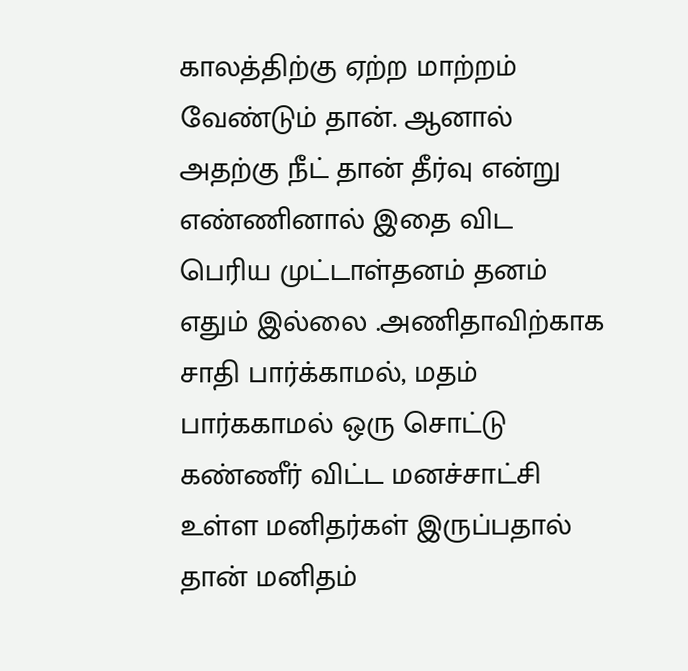காலத்திற்கு ஏற்ற மாற்றம் வேண்டும் தான். ஆனால் அதற்கு நீட் தான் தீர்வு என்று எண்ணினால் இதை விட பெரிய முட்டாள்தனம் தனம் எதும் இல்லை .அணிதாவிற்காக சாதி பார்க்காமல், மதம் பார்ககாமல் ஒரு சொட்டு கண்ணீர் விட்ட மனச்சாட்சி உள்ள மனிதர்கள் இருப்பதால் தான் மனிதம்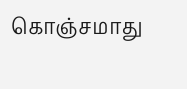கொஞ்சமாது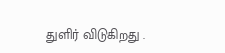துளிர் விடுகிறது .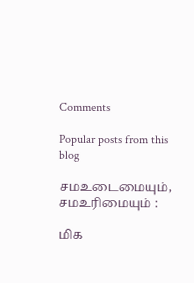Comments

Popular posts from this blog

சமஉடைமையும், சமஉரிமையும் :

மிக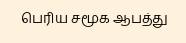பெரிய சமூக ஆபத்து